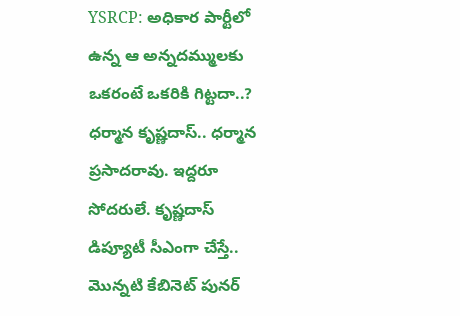YSRCP: అధికార పార్టీలో ఉన్న ఆ అన్నదమ్ములకు ఒకరంటే ఒకరికి గిట్టదా..?
ధర్మాన కృష్ణదాస్.. ధర్మాన ప్రసాదరావు. ఇద్దరూ సోదరులే. కృష్ణదాస్ డిప్యూటీ సీఎంగా చేస్తే.. మొన్నటి కేబినెట్ పునర్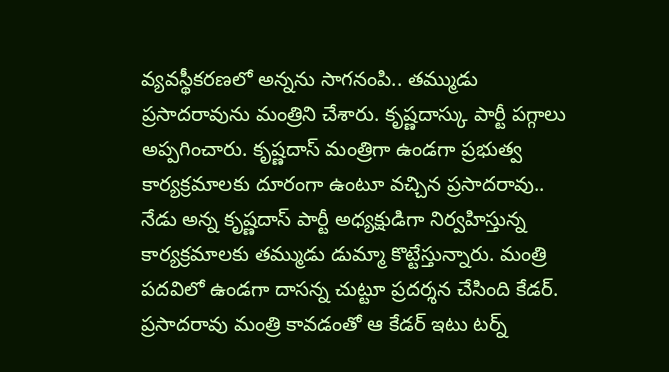వ్యవస్థీకరణలో అన్నను సాగనంపి.. తమ్ముడు ప్రసాదరావును మంత్రిని చేశారు. కృష్ణదాస్కు పార్టీ పగ్గాలు అప్పగించారు. కృష్ణదాస్ మంత్రిగా ఉండగా ప్రభుత్వ కార్యక్రమాలకు దూరంగా ఉంటూ వచ్చిన ప్రసాదరావు.. నేడు అన్న కృష్ణదాస్ పార్టీ అధ్యక్షుడిగా నిర్వహిస్తున్న కార్యక్రమాలకు తమ్ముడు డుమ్మా కొట్టేస్తున్నారు. మంత్రి పదవిలో ఉండగా దాసన్న చుట్టూ ప్రదర్శన చేసింది కేడర్. ప్రసాదరావు మంత్రి కావడంతో ఆ కేడర్ ఇటు టర్న్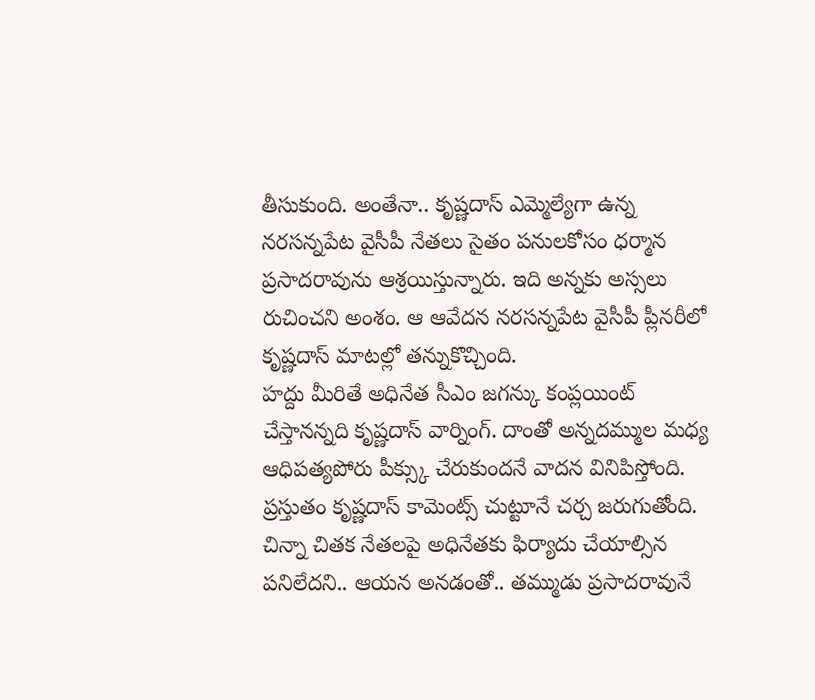తీసుకుంది. అంతేనా.. కృష్ణదాస్ ఎమ్మెల్యేగా ఉన్న నరసన్నపేట వైసీపీ నేతలు సైతం పనులకోసం ధర్మాన ప్రసాదరావును ఆశ్రయిస్తున్నారు. ఇది అన్నకు అస్సలు రుచించని అంశం. ఆ ఆవేదన నరసన్నపేట వైసీపీ ప్లీనరీలో కృష్ణదాస్ మాటల్లో తన్నుకొచ్చింది.
హద్దు మీరితే అధినేత సీఎం జగన్కు కంప్లయింట్ చేస్తానన్నది కృష్ణదాస్ వార్నింగ్. దాంతో అన్నదమ్ముల మధ్య ఆధిపత్యపోరు పీక్స్కు చేరుకుందనే వాదన వినిపిస్తోంది. ప్రస్తుతం కృష్ణదాస్ కామెంట్స్ చుట్టూనే చర్చ జరుగుతోంది. చిన్నా చితక నేతలపై అధినేతకు ఫిర్యాదు చేయాల్సిన పనిలేదని.. ఆయన అనడంతో.. తమ్ముడు ప్రసాదరావునే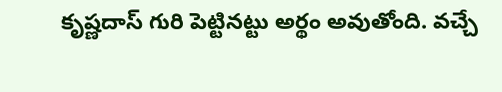కృష్ణదాస్ గురి పెట్టినట్టు అర్థం అవుతోంది. వచ్చే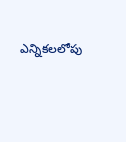ఎన్నికలలోపు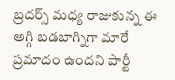బ్రదర్స్ మధ్య రాజుకున్న ఈ అగ్గి బడబాగ్నిగా మారే ప్రమాదం ఉందని పార్టీ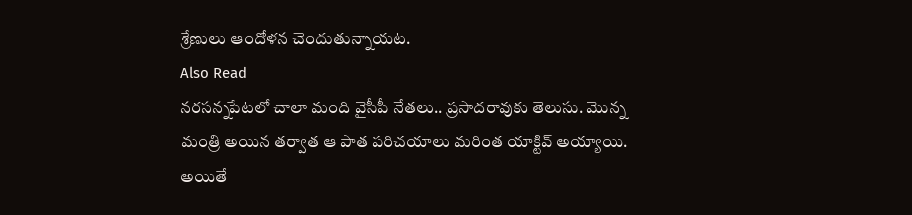శ్రేణులు ఆందోళన చెందుతున్నాయట.
Also Read
నరసన్నపేటలో చాలా మంది వైసీపీ నేతలు.. ప్రసాదరావుకు తెలుసు. మొన్న మంత్రి అయిన తర్వాత ఆ పాత పరిచయాలు మరింత యాక్టివ్ అయ్యాయి. అయితే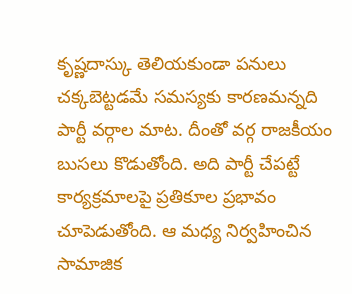కృష్ణదాస్కు తెలియకుండా పనులు చక్కబెట్టడమే సమస్యకు కారణమన్నది పార్టీ వర్గాల మాట. దీంతో వర్గ రాజకీయం బుసలు కొడుతోంది. అది పార్టీ చేపట్టే కార్యక్రమాలపై ప్రతికూల ప్రభావం చూపెడుతోంది. ఆ మధ్య నిర్వహించిన సామాజిక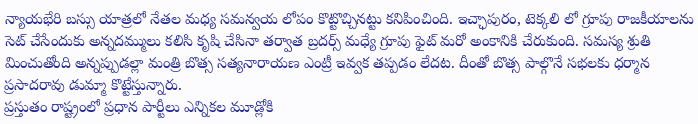న్యాయభేరి బస్సు యాత్రలో నేతల మధ్య సమన్వయ లోపం కొట్టొచ్చినట్టు కనిపించింది. ఇచ్ఛాపురం, టెక్కలి లో గ్రూపు రాజకీయాలను సెట్ చేసేందుకు అన్నదమ్ములు కలిసి కృషి చేసినా తర్వాత బ్రదర్స్ మధ్యే గ్రూపు ఫైట్ మరో అంకానికి చేరుకుంది. సమస్య శ్రుతి మించుతోంది అన్నప్పుడల్లా మంత్రి బొత్స సత్యనారాయణ ఎంట్రీ ఇవ్వక తప్పడం లేదట. దీంతో బొత్స పాల్గొనే సభలకు ధర్మాన ప్రసాదరావు డుమ్మా కొట్టేస్తున్నారు.
ప్రస్తుతం రాష్ట్రంలో ప్రధాన పార్టీలు ఎన్నికల మూడ్లోకి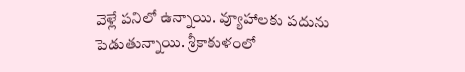వెళ్లే పనిలో ఉన్నాయి. వ్యూహాలకు పదును పెడుతున్నాయి. శ్రీకాకుళంలో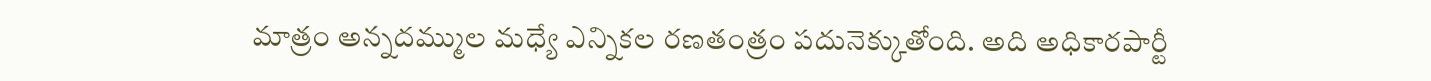మాత్రం అన్నదమ్ముల మధ్యే ఎన్నికల రణతంత్రం పదునెక్కుతోంది. అది అధికారపార్టీ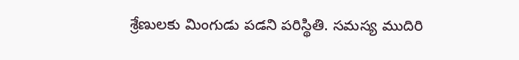శ్రేణులకు మింగుడు పడని పరిస్థితి. సమస్య ముదిరి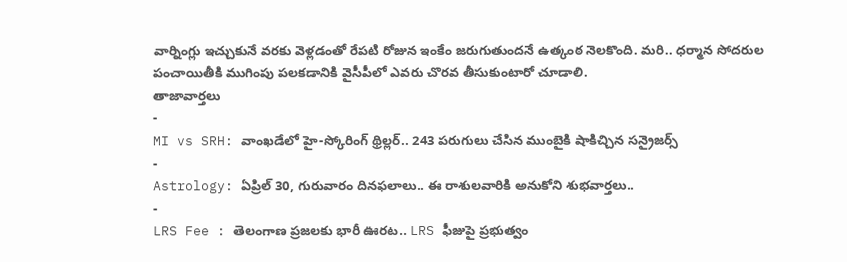వార్నింగ్లు ఇచ్చుకునే వరకు వెళ్లడంతో రేపటి రోజున ఇంకేం జరుగుతుందనే ఉత్కంఠ నెలకొంది. మరి.. ధర్మాన సోదరుల పంచాయితీకి ముగింపు పలకడానికి వైసీపీలో ఎవరు చొరవ తీసుకుంటారో చూడాలి.
తాజావార్తలు
-
MI vs SRH: వాంఖడేలో హై-స్కోరింగ్ థ్రిల్లర్.. 243 పరుగులు చేసిన ముంబైకి షాకిచ్చిన సన్రైజర్స్
-
Astrology: ఏప్రిల్ 30, గురువారం దినఫలాలు.. ఈ రాశులవారికి అనుకోని శుభవార్తలు..
-
LRS Fee : తెలంగాణ ప్రజలకు భారీ ఊరట.. LRS ఫీజుపై ప్రభుత్వం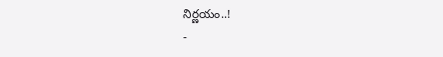నిర్ణయం..!
-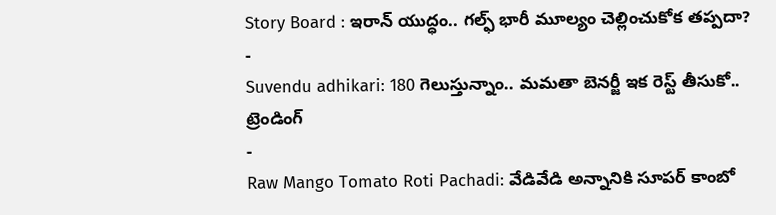Story Board : ఇరాన్ యుద్ధం.. గల్ఫ్ భారీ మూల్యం చెల్లించుకోక తప్పదా?
-
Suvendu adhikari: 180 గెలుస్తున్నాం.. మమతా బెనర్జీ ఇక రెస్ట్ తీసుకో..
ట్రెండింగ్
-
Raw Mango Tomato Roti Pachadi: వేడివేడి అన్నానికి సూపర్ కాంబో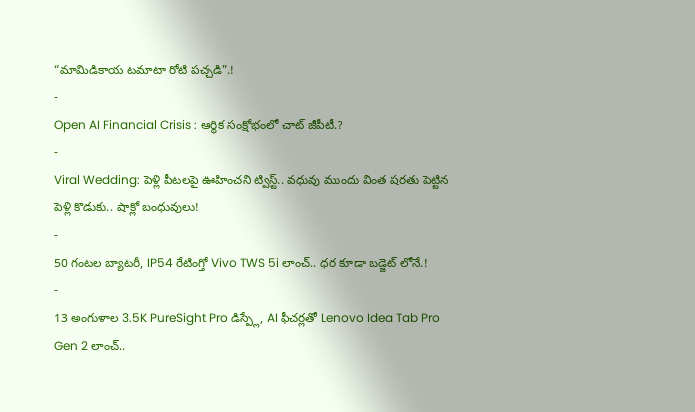“మామిడికాయ టమాటా రోటి పచ్చడి”.!
-
Open AI Financial Crisis : ఆర్థిక సంక్షోభంలో చాట్ జీపీటీ.?
-
Viral Wedding: పెళ్లి పీటలపై ఊహించని ట్విస్ట్.. వధువు ముందు వింత షరతు పెట్టిన పెళ్లి కొడుకు.. షాక్లో బంధువులు!
-
50 గంటల బ్యాటరీ, IP54 రేటింగ్తో Vivo TWS 5i లాంచ్.. ధర కూడా బడ్జెట్ లోనే.!
-
13 అంగుళాల 3.5K PureSight Pro డిస్ప్లే, AI ఫీచర్లతో Lenovo Idea Tab Pro Gen 2 లాంచ్..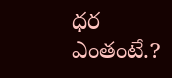ధర ఎంతంటే.?